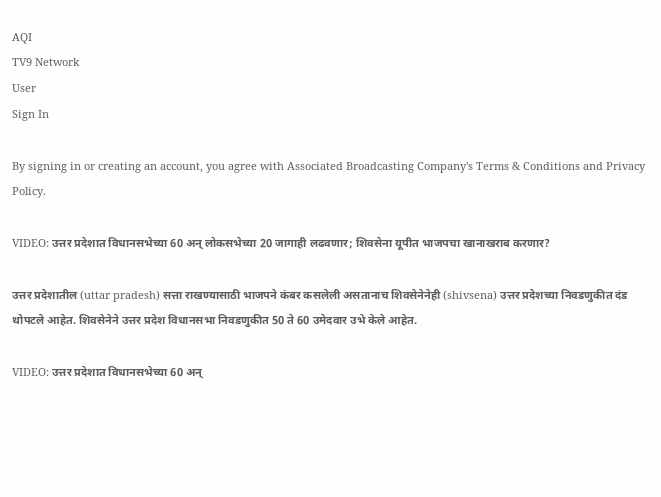AQI
TV9 Network
User
Sign In

By signing in or creating an account, you agree with Associated Broadcasting Company's Terms & Conditions and Privacy Policy.

VIDEO: उत्तर प्रदेशात विधानसभेच्या 60 अन् लोकसभेच्या 20 जागाही लढवणार; शिवसेना यूपीत भाजपचा खानाखराब करणार?

उत्तर प्रदेशातील (uttar pradesh) सत्ता राखण्यासाठी भाजपने कंबर कसलेली असतानाच शिवसेनेनेही (shivsena) उत्तर प्रदेशच्या निवडणुकीत दंड थोपटले आहेत. शिवसेनेने उत्तर प्रदेश विधानसभा निवडणुकीत 50 ते 60 उमेदवार उभे केले आहेत.

VIDEO: उत्तर प्रदेशात विधानसभेच्या 60 अन्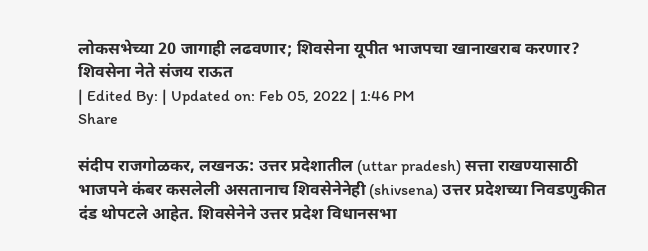लोकसभेच्या 20 जागाही लढवणार; शिवसेना यूपीत भाजपचा खानाखराब करणार?
शिवसेना नेते संजय राऊत
| Edited By: | Updated on: Feb 05, 2022 | 1:46 PM
Share

संदीप राजगोळकर, लखनऊ: उत्तर प्रदेशातील (uttar pradesh) सत्ता राखण्यासाठी भाजपने कंबर कसलेली असतानाच शिवसेनेनेही (shivsena) उत्तर प्रदेशच्या निवडणुकीत दंड थोपटले आहेत. शिवसेनेने उत्तर प्रदेश विधानसभा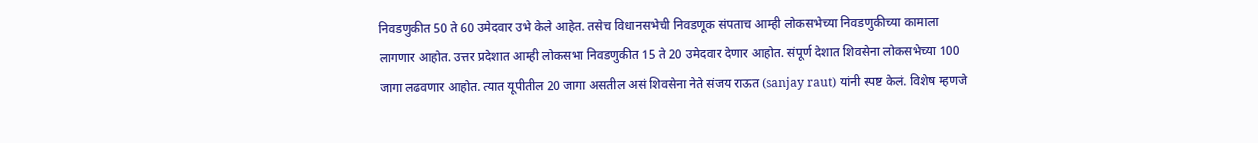निवडणुकीत 50 ते 60 उमेदवार उभे केले आहेत. तसेच विधानसभेची निवडणूक संपताच आम्ही लोकसभेच्या निवडणुकीच्या कामाला लागणार आहोत. उत्तर प्रदेशात आम्ही लोकसभा निवडणुकीत 15 ते 20 उमेदवार देणार आहोत. संपूर्ण देशात शिवसेना लोकसभेच्या 100 जागा लढवणार आहोत. त्यात यूपीतील 20 जागा असतील असं शिवसेना नेते संजय राऊत (sanjay raut) यांनी स्पष्ट केलं. विशेष म्हणजे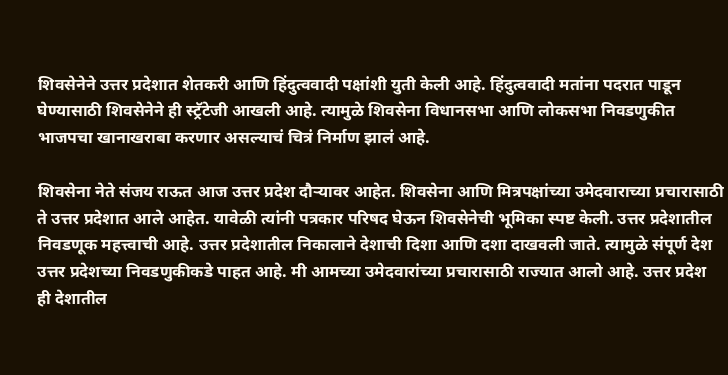शिवसेनेने उत्तर प्रदेशात शेतकरी आणि हिंदुत्ववादी पक्षांशी युती केली आहे. हिंदुत्ववादी मतांना पदरात पाडून घेण्यासाठी शिवसेनेने ही स्ट्रॅटेजी आखली आहे. त्यामुळे शिवसेना विधानसभा आणि लोकसभा निवडणुकीत भाजपचा खानाखराबा करणार असल्याचं चित्रं निर्माण झालं आहे.

शिवसेना नेते संजय राऊत आज उत्तर प्रदेश दौऱ्यावर आहेत. शिवसेना आणि मित्रपक्षांच्या उमेदवाराच्या प्रचारासाठी ते उत्तर प्रदेशात आले आहेत. यावेळी त्यांनी पत्रकार परिषद घेऊन शिवसेनेची भूमिका स्पष्ट केली. उत्तर प्रदेशातील निवडणूक महत्त्वाची आहे. उत्तर प्रदेशातील निकालाने देशाची दिशा आणि दशा दाखवली जाते. त्यामुळे संपूर्ण देश उत्तर प्रदेशच्या निवडणुकीकडे पाहत आहे. मी आमच्या उमेदवारांच्या प्रचारासाठी राज्यात आलो आहे. उत्तर प्रदेश ही देशातील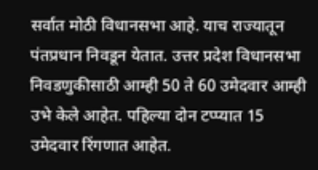सर्वात मोठी विधानसभा आहे. याच राज्यातून पंतप्रधान निवडून येतात. उत्तर प्रदेश विधानसभा निवडणुकीसाठी आम्ही 50 ते 60 उमेदवार आम्ही उभे केले आहेत. पहिल्या दोन टप्प्यात 15 उमेदवार रिंगणात आहेत.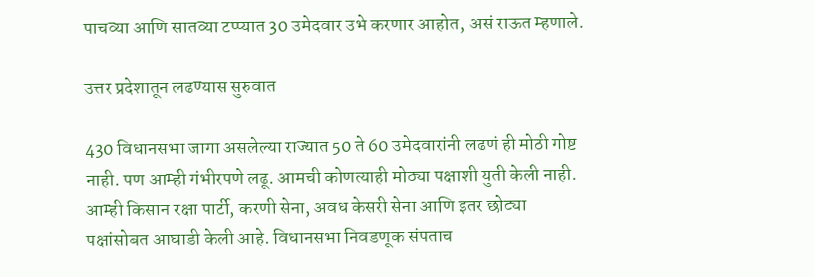पाचव्या आणि सातव्या टप्प्यात 30 उमेदवार उभे करणार आहोत, असं राऊत म्हणाले.

उत्तर प्रदेशातून लढण्यास सुरुवात

430 विधानसभा जागा असलेल्या राज्यात 50 ते 60 उमेदवारांनी लढणं ही मोठी गोष्ट नाही. पण आम्ही गंभीरपणे लढू. आमची कोणत्याही मोठ्या पक्षाशी युती केली नाही. आम्ही किसान रक्षा पार्टी, करणी सेना, अवध केसरी सेना आणि इतर छोट्या पक्षांसोबत आघाडी केली आहे. विधानसभा निवडणूक संपताच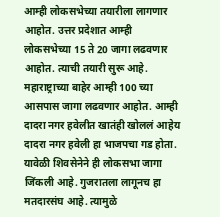आम्ही लोकसभेच्या तयारीला लागणार आहोत. उत्तर प्रदेशात आम्ही लोकसभेच्या 15 ते 20 जागा लढवणार आहोत. त्याची तयारी सुरू आहे. महाराष्ट्राच्या बाहेर आम्ही 100 च्या आसपास जागा लढवणार आहोत. आम्ही दादरा नगर हवेलीत खातंही खोललं आहेय दादरा नगर हवेली हा भाजपचा गड होता. यावेळी शिवसेनेने ही लोकसभा जागा जिंकली आहे. गुजरातला लागूनच हा मतदारसंघ आहे. त्यामुळे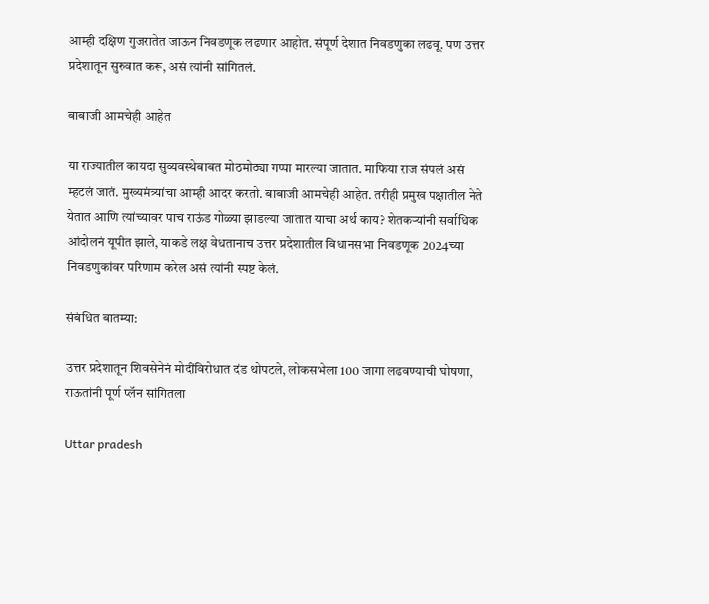आम्ही दक्षिण गुजरातेत जाऊन निवडणूक लढणार आहोत. संपूर्ण देशात निवडणुका लढवू. पण उत्तर प्रदेशातून सुरुवात करू, असं त्यांनी सांगितलं.

बाबाजी आमचेही आहेत

या राज्यातील कायदा सुव्यवस्थेबाबत मोठमोठ्या गप्पा मारल्या जातात. माफिया राज संपलं असं म्हटलं जातं. मुख्यमंत्र्यांचा आम्ही आदर करतो. बाबाजी आमचेही आहेत. तरीही प्रमुख पक्षातील नेते येतात आणि त्यांच्यावर पाच राऊंड गोळ्या झाडल्या जातात याचा अर्थ काय? शेतकऱ्यांनी सर्वाधिक आंदोलनं यूपीत झाले, याकडे लक्ष वेधतानाच उत्तर प्रदेशातील विधानसभा निवडणूक 2024च्या निवडणुकांवर परिणाम करेल असं त्यांनी स्पष्ट केलं.

संबंधित बातम्या:

उत्तर प्रदेशातून शिवसेनेनं मोदींविरोधात दंड थोपटले, लोकसभेला 100 जागा लढवण्याची घोषणा, राऊतांनी पूर्ण प्लॅन सांगितला

Uttar pradesh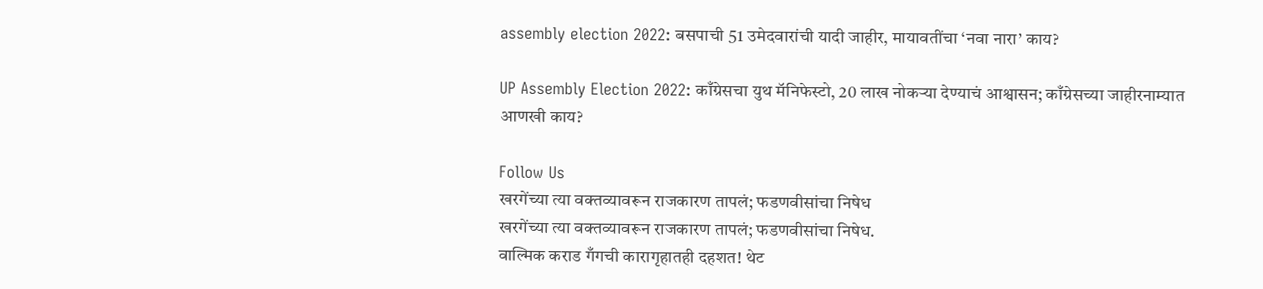assembly election 2022: बसपाची 51 उमेदवारांची यादी जाहीर, मायावतींचा ‘नवा नारा’ काय?

UP Assembly Election 2022: काँग्रेसचा युथ मॅनिफेस्टो, 20 लाख नोकऱ्या देण्याचं आश्वासन; काँग्रेसच्या जाहीरनाम्यात आणखी काय?

Follow Us
खरगेंच्या त्या वक्तव्यावरून राजकारण तापलं; फडणवीसांचा निषेध
खरगेंच्या त्या वक्तव्यावरून राजकारण तापलं; फडणवीसांचा निषेध.
वाल्मिक कराड गँगची कारागृहातही दहशत! थेट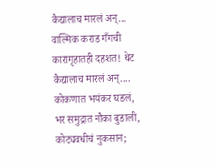कैद्यालाच मारलं अन्...
वाल्मिक कराड गँगची कारागृहातही दहशत! थेट कैद्यालाच मारलं अन्....
कोकणात भयंकर घडलं, भर समुद्रात नौका बुडाली, कोट्यवधीचं नुकसान;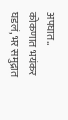अपघात..
कोकणात भयंकर घडलं, भर समुद्रात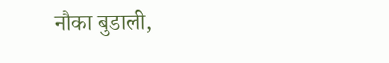नौका बुडाली,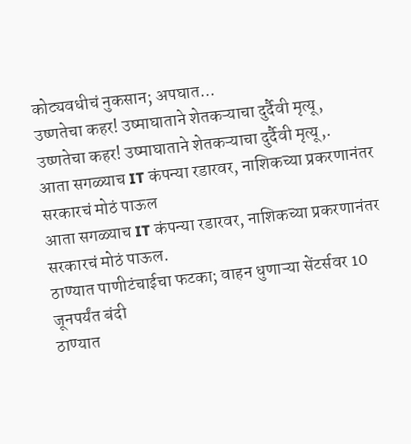कोट्यवधीचं नुकसान; अपघात...
उष्णतेचा कहर! उष्माघाताने शेतकऱ्याचा दुर्दैवी मृत्यू,
उष्णतेचा कहर! उष्माघाताने शेतकऱ्याचा दुर्दैवी मृत्यू,.
आता सगळ्याच IT कंपन्या रडारवर, नाशिकच्या प्रकरणानंतर सरकारचं मोठं पाऊल
आता सगळ्याच IT कंपन्या रडारवर, नाशिकच्या प्रकरणानंतर सरकारचं मोठं पाऊल.
ठाण्यात पाणीटंचाईचा फटका; वाहन धुणाऱ्या सेंटर्सवर 10 जूनपर्यंत बंदी
ठाण्यात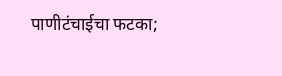पाणीटंचाईचा फटका;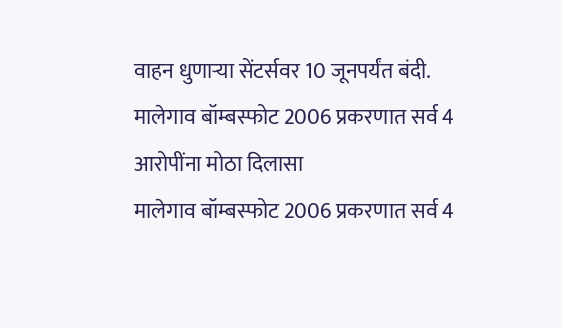वाहन धुणाऱ्या सेंटर्सवर 10 जूनपर्यंत बंदी.
मालेगाव बॉम्बस्फोट 2006 प्रकरणात सर्व 4 आरोपींना मोठा दिलासा
मालेगाव बॉम्बस्फोट 2006 प्रकरणात सर्व 4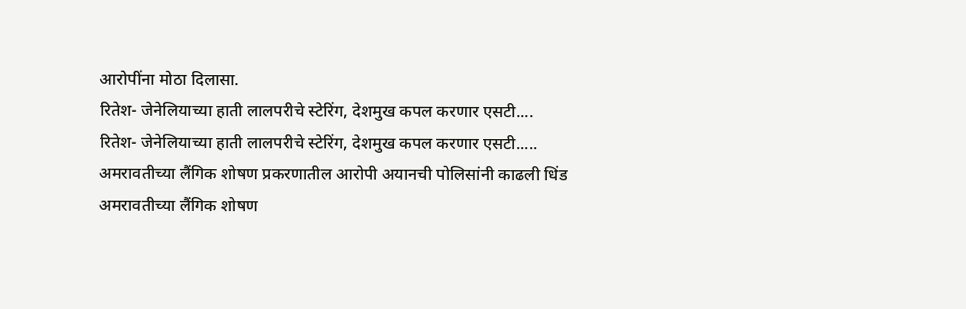आरोपींना मोठा दिलासा.
रितेश- जेनेलियाच्या हाती लालपरीचे स्टेरिंग, देशमुख कपल करणार एसटी....
रितेश- जेनेलियाच्या हाती लालपरीचे स्टेरिंग, देशमुख कपल करणार एसटी.....
अमरावतीच्या लैंगिक शोषण प्रकरणातील आरोपी अयानची पोलिसांनी काढली धिंड
अमरावतीच्या लैंगिक शोषण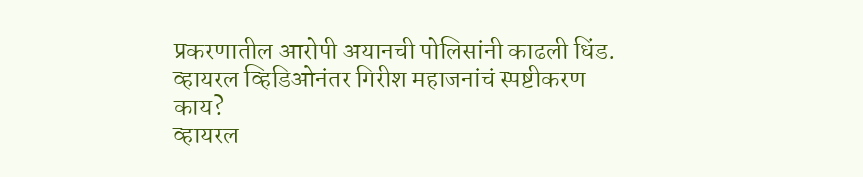प्रकरणातील आरोपी अयानची पोलिसांनी काढली धिंड.
व्हायरल व्हिडिओनंतर गिरीश महाजनांचं स्पष्टीकरण काय?
व्हायरल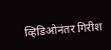व्हिडिओनंतर गिरीश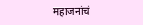महाजनांचं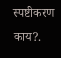स्पष्टीकरण काय?.